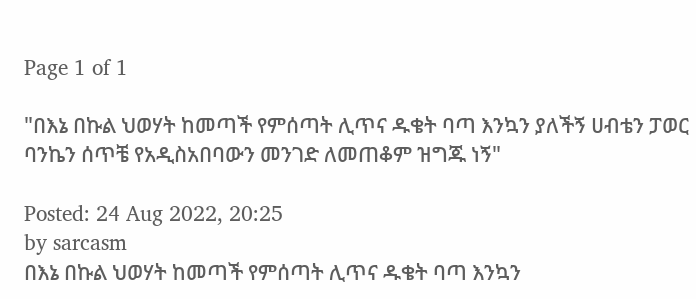Page 1 of 1

"በእኔ በኩል ህወሃት ከመጣች የምሰጣት ሊጥና ዱቄት ባጣ እንኳን ያለችኝ ሀብቴን ፓወር ባንኬን ሰጥቼ የአዲስአበባውን መንገድ ለመጠቆም ዝግጁ ነኝ"

Posted: 24 Aug 2022, 20:25
by sarcasm
በእኔ በኩል ህወሃት ከመጣች የምሰጣት ሊጥና ዱቄት ባጣ እንኳን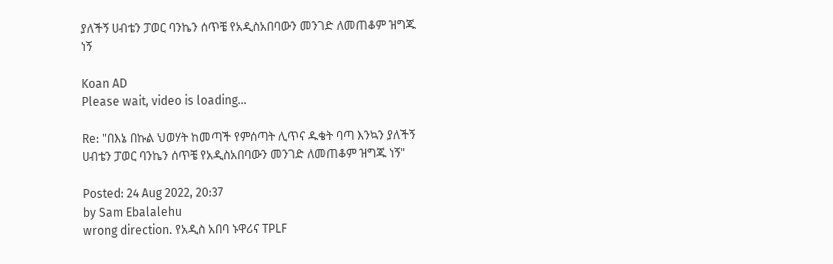ያለችኝ ሀብቴን ፓወር ባንኬን ሰጥቼ የአዲስአበባውን መንገድ ለመጠቆም ዝግጁ ነኝ

Koan AD
Please wait, video is loading...

Re: "በእኔ በኩል ህወሃት ከመጣች የምሰጣት ሊጥና ዱቄት ባጣ እንኳን ያለችኝ ሀብቴን ፓወር ባንኬን ሰጥቼ የአዲስአበባውን መንገድ ለመጠቆም ዝግጁ ነኝ"

Posted: 24 Aug 2022, 20:37
by Sam Ebalalehu
wrong direction. የአዲስ አበባ ኑዋሪና TPLF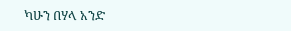ካሁን በሃላ አንድ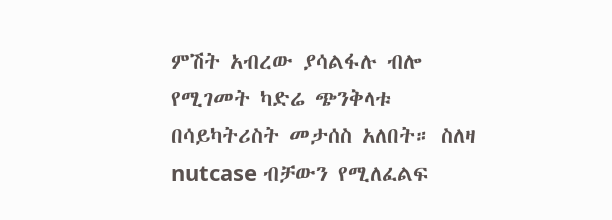ምሽት አብረው ያሳልፋሉ ብሎ የሚገመት ካድሬ ጭንቅላቱ በሳይካትሪስት መታሰስ አለበት። ስለዛ nutcase ብቻውን የሚለፈልፍ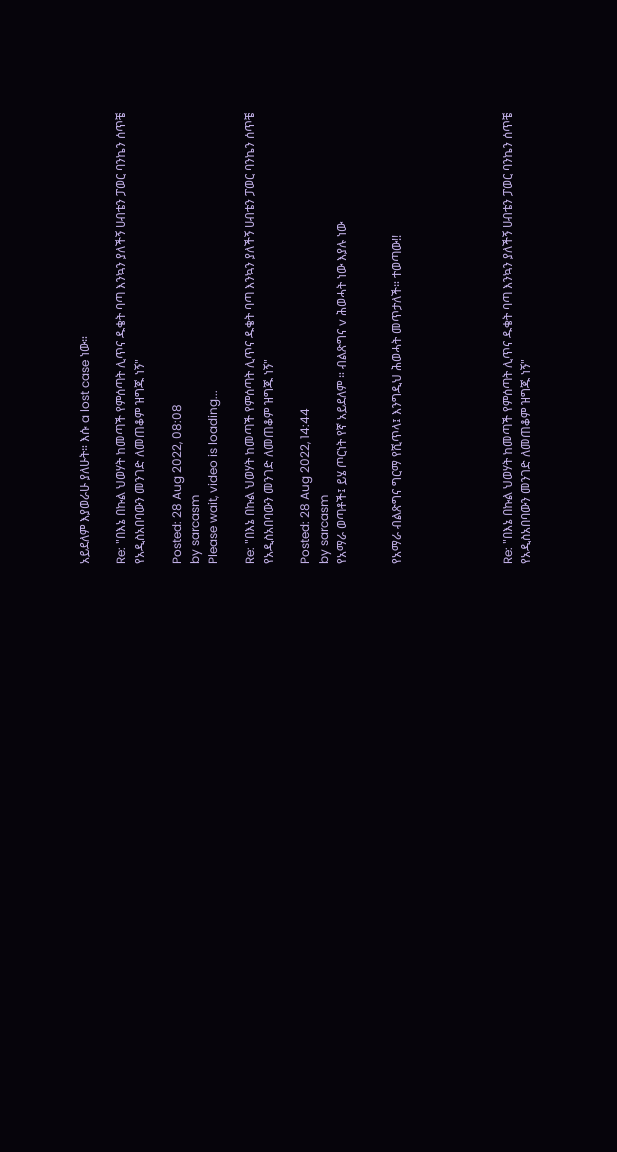አይደለም እያወራሁ ያለሁት። እሱ a lost case ነው።

Re: "በእኔ በኩል ህወሃት ከመጣች የምሰጣት ሊጥና ዱቄት ባጣ እንኳን ያለችኝ ሀብቴን ፓወር ባንኬን ሰጥቼ የአዲስአበባውን መንገድ ለመጠቆም ዝግጁ ነኝ"

Posted: 28 Aug 2022, 08:08
by sarcasm
Please wait, video is loading...

Re: "በእኔ በኩል ህወሃት ከመጣች የምሰጣት ሊጥና ዱቄት ባጣ እንኳን ያለችኝ ሀብቴን ፓወር ባንኬን ሰጥቼ የአዲስአበባውን መንገድ ለመጠቆም ዝግጁ ነኝ"

Posted: 28 Aug 2022, 14:44
by sarcasm
የአማራ ወጣቶች፤ ይሄ ጦርነት የኛ አይደለም ። ብልጽግና v ሕወሓት ነው እያሉ ነው


የአማራ ብልጽግና ግርማ የሺጥላ፤ እንግዲህ ሕወሓት መጥታለች። ተወጣው!!





Re: "በእኔ በኩል ህወሃት ከመጣች የምሰጣት ሊጥና ዱቄት ባጣ እንኳን ያለችኝ ሀብቴን ፓወር ባንኬን ሰጥቼ የአዲስአበባውን መንገድ ለመጠቆም ዝግጁ ነኝ"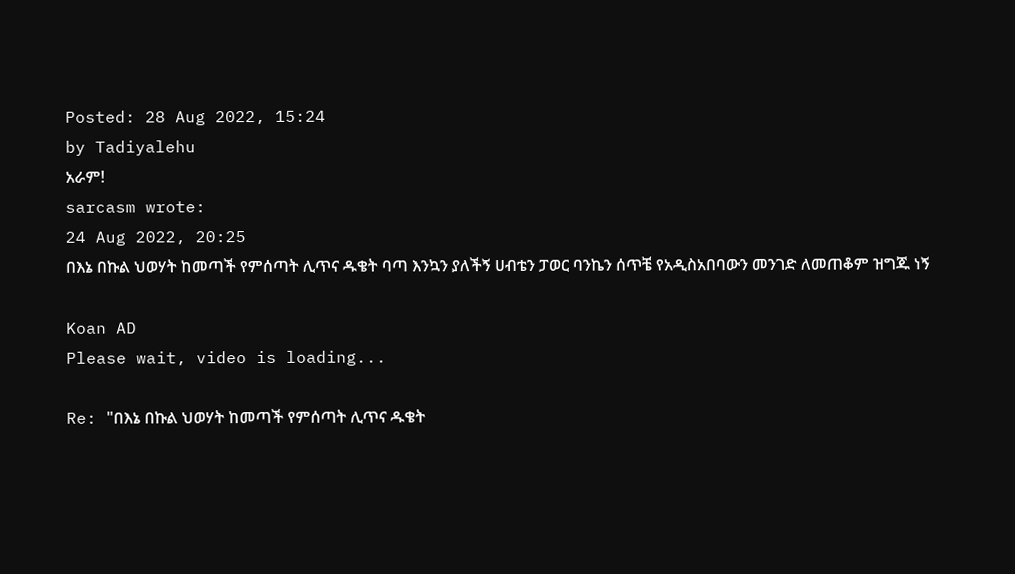Posted: 28 Aug 2022, 15:24
by Tadiyalehu
አራም!
sarcasm wrote:
24 Aug 2022, 20:25
በእኔ በኩል ህወሃት ከመጣች የምሰጣት ሊጥና ዱቄት ባጣ እንኳን ያለችኝ ሀብቴን ፓወር ባንኬን ሰጥቼ የአዲስአበባውን መንገድ ለመጠቆም ዝግጁ ነኝ

Koan AD
Please wait, video is loading...

Re: "በእኔ በኩል ህወሃት ከመጣች የምሰጣት ሊጥና ዱቄት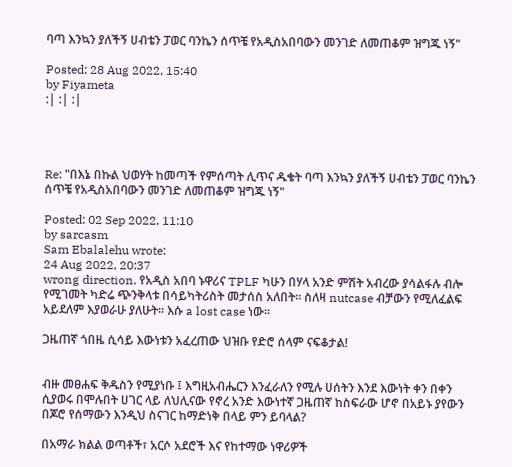ባጣ እንኳን ያለችኝ ሀብቴን ፓወር ባንኬን ሰጥቼ የአዲስአበባውን መንገድ ለመጠቆም ዝግጁ ነኝ"

Posted: 28 Aug 2022, 15:40
by Fiyameta
:| :| :|




Re: "በእኔ በኩል ህወሃት ከመጣች የምሰጣት ሊጥና ዱቄት ባጣ እንኳን ያለችኝ ሀብቴን ፓወር ባንኬን ሰጥቼ የአዲስአበባውን መንገድ ለመጠቆም ዝግጁ ነኝ"

Posted: 02 Sep 2022, 11:10
by sarcasm
Sam Ebalalehu wrote:
24 Aug 2022, 20:37
wrong direction. የአዲስ አበባ ኑዋሪና TPLF ካሁን በሃላ አንድ ምሽት አብረው ያሳልፋሉ ብሎ የሚገመት ካድሬ ጭንቅላቱ በሳይካትሪስት መታሰስ አለበት። ስለዛ nutcase ብቻውን የሚለፈልፍ አይደለም እያወራሁ ያለሁት። እሱ a lost case ነው።

ጋዜጠኛ ጎበዜ ሲሳይ እውነቱን አፈረጠው ህዝቡ የድሮ ሰላም ናፍቆታል!


ብዙ መፀሐፍ ቅዱስን የሚያነቡ ፤ እግዚአብሔርን እንፈራለን የሚሉ ሀሰትን እንደ እውነት ቀን በቀን ሲያወሩ በሞሉበት ሀገር ላይ ለህሊናው የኖረ አንድ እውነተኛ ጋዜጠኛ ከስፍራው ሆኖ በአይኑ ያየውን በጆሮ የሰማውን እንዲህ ስናገር ከማድነቅ በላይ ምን ይባላል?

በአማራ ክልል ወጣቶች፣ አርሶ አደሮች እና የከተማው ነዋሪዎች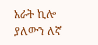አራት ኪሎ ያለውን ለኛ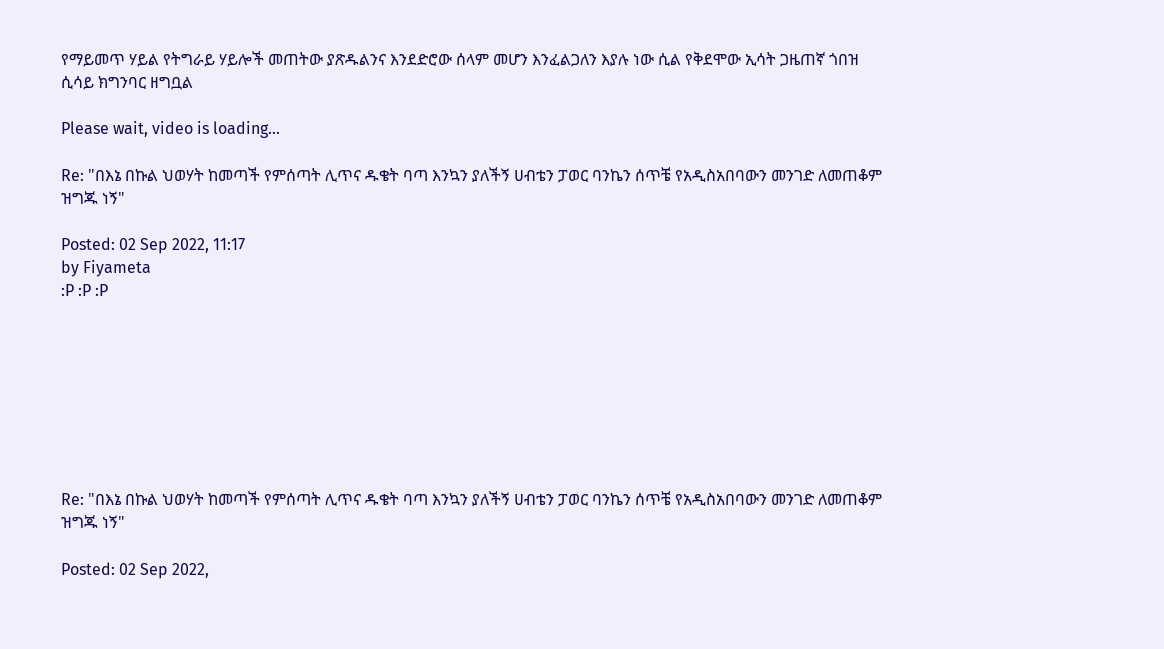የማይመጥ ሃይል የትግራይ ሃይሎች መጠትው ያጽዱልንና እንደድሮው ሰላም መሆን እንፈልጋለን እያሉ ነው ሲል የቅደሞው ኢሳት ጋዜጠኛ ጎበዝ ሲሳይ ክግንባር ዘግቧል

Please wait, video is loading...

Re: "በእኔ በኩል ህወሃት ከመጣች የምሰጣት ሊጥና ዱቄት ባጣ እንኳን ያለችኝ ሀብቴን ፓወር ባንኬን ሰጥቼ የአዲስአበባውን መንገድ ለመጠቆም ዝግጁ ነኝ"

Posted: 02 Sep 2022, 11:17
by Fiyameta
:P :P :P








Re: "በእኔ በኩል ህወሃት ከመጣች የምሰጣት ሊጥና ዱቄት ባጣ እንኳን ያለችኝ ሀብቴን ፓወር ባንኬን ሰጥቼ የአዲስአበባውን መንገድ ለመጠቆም ዝግጁ ነኝ"

Posted: 02 Sep 2022,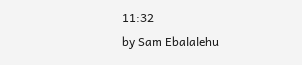11:32
by Sam Ebalalehu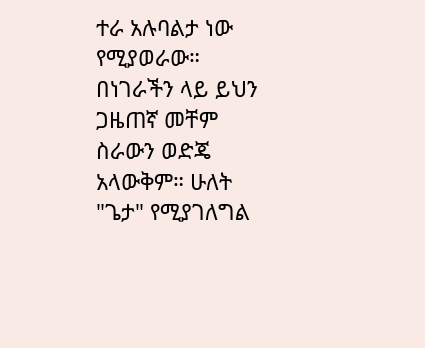ተራ አሉባልታ ነው የሚያወራው። በነገራችን ላይ ይህን ጋዜጠኛ መቸም ስራውን ወድጄ አላውቅም። ሁለት "ጌታ" የሚያገለግል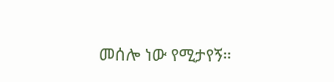መሰሎ ነው የሚታየኝ።